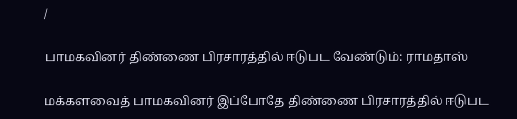/

பாமகவினர் திண்ணை பிரசாரத்தில் ஈடுபட வேண்டும்: ராமதாஸ்

மக்களவைத் பாமகவினர் இப்போதே திண்ணை பிரசாரத்தில் ஈடுபட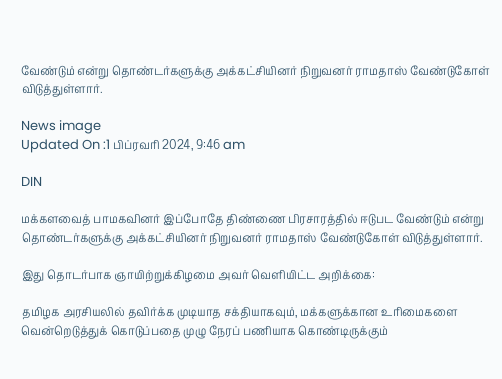வேண்டும் என்று தொண்டர்களுக்கு அக்கட்சியினர் நிறுவனர் ராமதாஸ் வேண்டுகோள் விடுத்துள்ளார்.

News image
Updated On :1 பிப்ரவரி 2024, 9:46 am

DIN

மக்களவைத் பாமகவினர் இப்போதே திண்ணை பிரசாரத்தில் ஈடுபட வேண்டும் என்று தொண்டர்களுக்கு அக்கட்சியினர் நிறுவனர் ராமதாஸ் வேண்டுகோள் விடுத்துள்ளார்.

இது தொடர்பாக ஞாயிற்றுக்கிழமை அவர் வெளியிட்ட அறிக்கை:

தமிழக அரசியலில் தவிர்க்க முடியாத சக்தியாகவும், மக்களுக்கான உரிமைகளை வென்றெடுத்துக் கொடுப்பதை முழு நேரப் பணியாக கொண்டிருக்கும்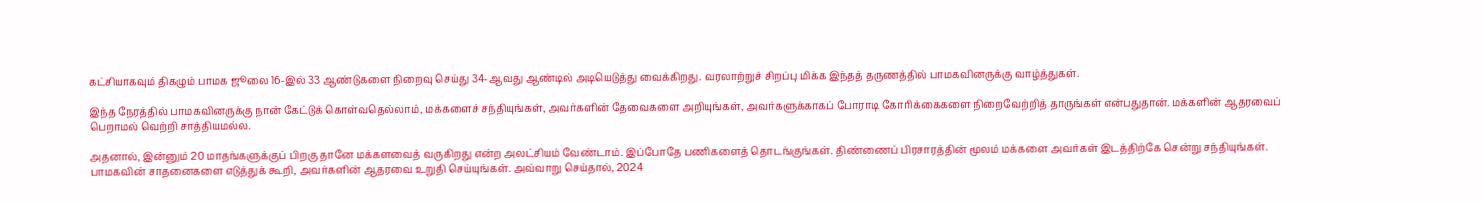கட்சியாகவும் திகழும் பாமக ஜூலை 16-இல் 33 ஆண்டுகளை நிறைவு செய்து 34-ஆவது ஆண்டில் அடியெடுத்து வைக்கிறது. வரலாற்றுச் சிறப்பு மிக்க இந்தத் தருணத்தில் பாமகவினருக்கு வாழ்த்துகள்.

இந்த நேரத்தில் பாமகவினருக்கு நான் கேட்டுக் கொள்வதெல்லாம், மக்களைச் சந்தியுங்கள், அவர்களின் தேவைகளை அறியுங்கள், அவர்களுக்காகப் போராடி கோரிக்கைகளை நிறைவேற்றித் தாருங்கள் என்பதுதான். மக்களின் ஆதரவைப் பெறாமல் வெற்றி சாத்தியமல்ல.

அதனால், இன்னும் 20 மாதங்களுக்குப் பிறகு தானே மக்களவைத் வருகிறது என்ற அலட்சியம் வேண்டாம். இப்போதே பணிகளைத் தொடங்குங்கள். திண்ணைப் பிரசாரத்தின் மூலம் மக்களை அவர்கள் இடத்திற்கே சென்று சந்தியுங்கள். பாமகவின் சாதனைகளை எடுத்துக் கூறி, அவர்களின் ஆதரவை உறுதி செய்யுங்கள். அவ்வாறு செய்தால், 2024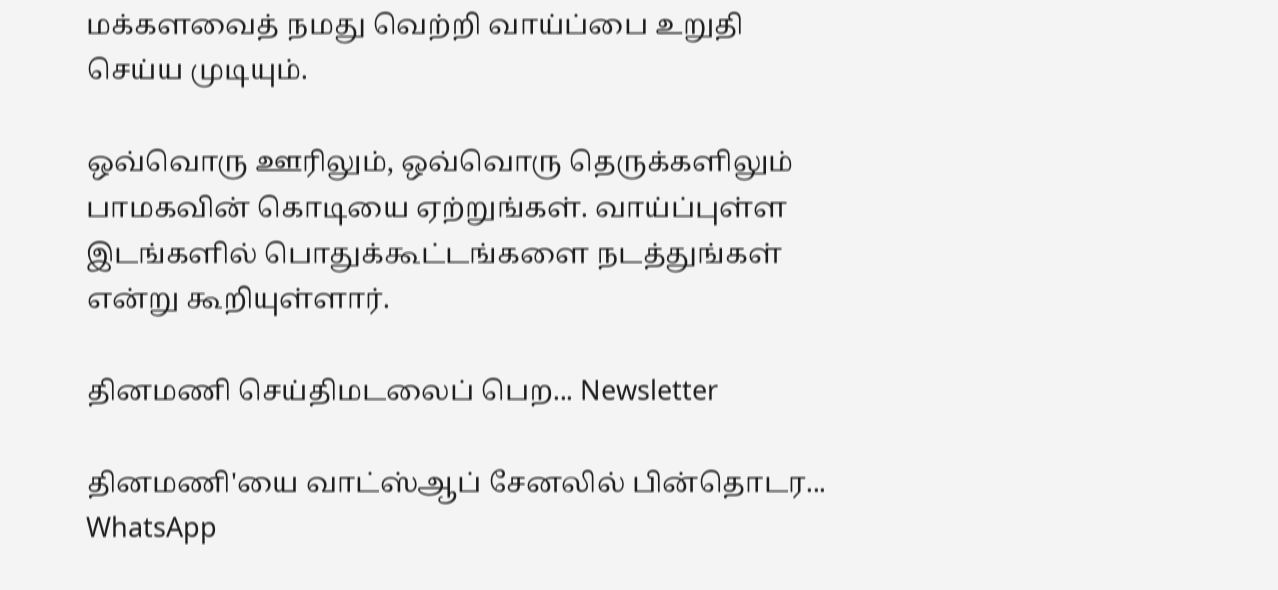மக்களவைத் நமது வெற்றி வாய்ப்பை உறுதி செய்ய முடியும்.

ஒவ்வொரு ஊரிலும், ஒவ்வொரு தெருக்களிலும் பாமகவின் கொடியை ஏற்றுங்கள். வாய்ப்புள்ள இடங்களில் பொதுக்கூட்டங்களை நடத்துங்கள் என்று கூறியுள்ளார்.

தினமணி செய்திமடலைப் பெற... Newsletter

தினமணி'யை வாட்ஸ்ஆப் சேனலில் பின்தொடர... WhatsApp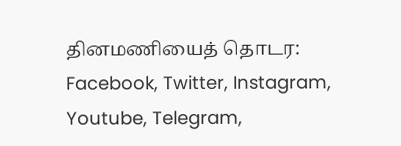தினமணியைத் தொடர: Facebook, Twitter, Instagram, Youtube, Telegram,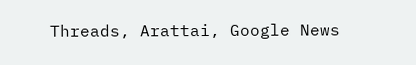Threads, Arattai, Google News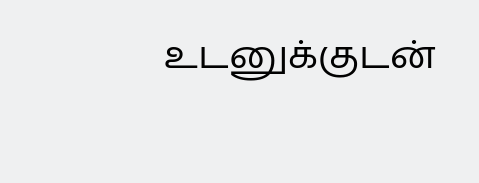உடனுக்குடன்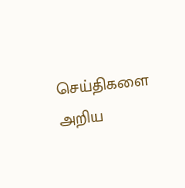செய்திகளை அறிய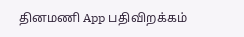தினமணி App பதிவிறக்கம்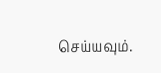செய்யவும்.